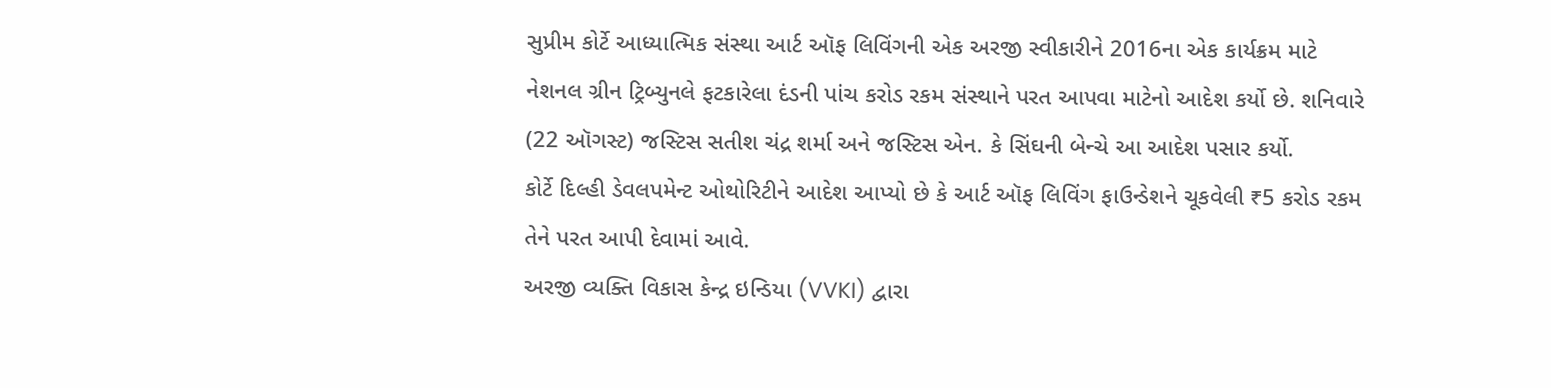સુપ્રીમ કોર્ટે આધ્યાત્મિક સંસ્થા આર્ટ ઑફ લિવિંગની એક અરજી સ્વીકારીને 2016ના એક કાર્યક્રમ માટે નેશનલ ગ્રીન ટ્રિબ્યુનલે ફટકારેલા દંડની પાંચ કરોડ રકમ સંસ્થાને પરત આપવા માટેનો આદેશ કર્યો છે. શનિવારે (22 ઑગસ્ટ) જસ્ટિસ સતીશ ચંદ્ર શર્મા અને જસ્ટિસ એન. કે સિંઘની બેન્ચે આ આદેશ પસાર કર્યો.
કોર્ટે દિલ્હી ડેવલપમેન્ટ ઓથોરિટીને આદેશ આપ્યો છે કે આર્ટ ઑફ લિવિંગ ફાઉન્ડેશને ચૂકવેલી ₹5 કરોડ રકમ તેને પરત આપી દેવામાં આવે.
અરજી વ્યક્તિ વિકાસ કેન્દ્ર ઇન્ડિયા (VVKI) દ્વારા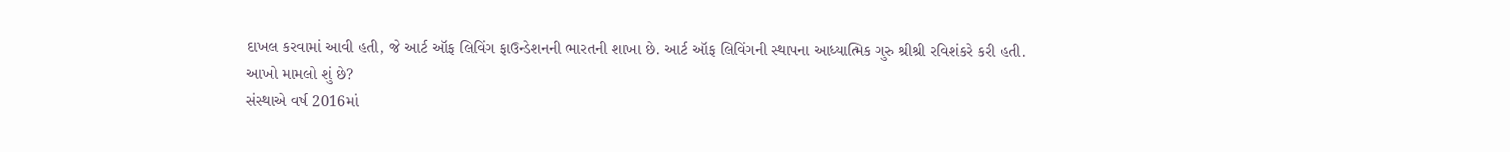દાખલ કરવામાં આવી હતી, જે આર્ટ ઑફ લિવિંગ ફાઉન્ડેશનની ભારતની શાખા છે. આર્ટ ઑફ લિવિંગની સ્થાપના આધ્યાત્મિક ગુરુ શ્રીશ્રી રવિશંકરે કરી હતી.
આખો મામલો શું છે?
સંસ્થાએ વર્ષ 2016માં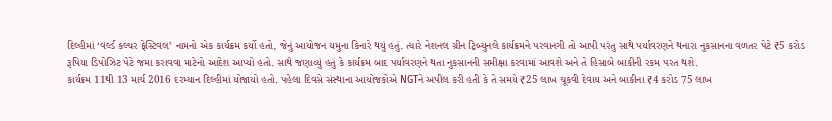દિલ્હીમાં ‘વર્લ્ડ કલ્ચર ફેસ્ટિવલ’ નામનો એક કાર્યક્રમ કર્યો હતો, જેનું આયોજન યમુના કિનારે થયું હતું. ત્યારે નેશનલ ગ્રીન ટ્રિબ્યુનલે કાર્યક્રમને પરવાનગી તો આપી પરંતુ સાથે પર્યાવરણને થનારા નુકસાનના વળતર પેટે ₹5 કરોડ રૂપિયા ડિપોઝિટ પેટે જમા કરાવવા માટેનો આદેશ આપ્યો હતો. સાથે જણાવ્યું હતું કે કાર્યક્રમ બાદ પર્યાવરણને થતા નુકસાનની સમીક્ષા કરવામાં આવશે અને તે હિસાબે બાકીની રકમ પરત થશે.
કાર્યક્રમ 11થી 13 માર્ચ 2016 દરમ્યાન દિલ્હીમાં યોજાયો હતો. પહેલા દિવસે સંસ્થાના આયોજકોએ NGTને અપીલ કરી હતી કે તે સમયે ₹25 લાખ ચૂકવી દેવાય અને બાકીના ₹4 કરોડ 75 લાખ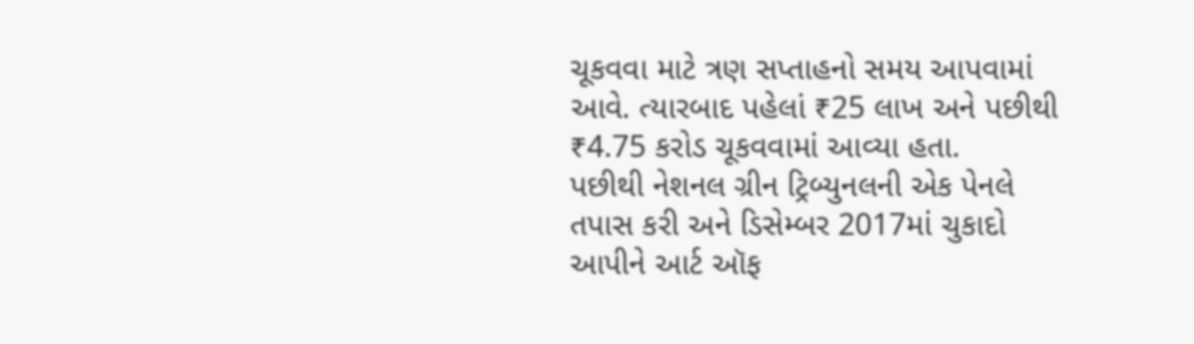ચૂકવવા માટે ત્રણ સપ્તાહનો સમય આપવામાં આવે. ત્યારબાદ પહેલાં ₹25 લાખ અને પછીથી ₹4.75 કરોડ ચૂકવવામાં આવ્યા હતા.
પછીથી નેશનલ ગ્રીન ટ્રિબ્યુનલની એક પેનલે તપાસ કરી અને ડિસેમ્બર 2017માં ચુકાદો આપીને આર્ટ ઑફ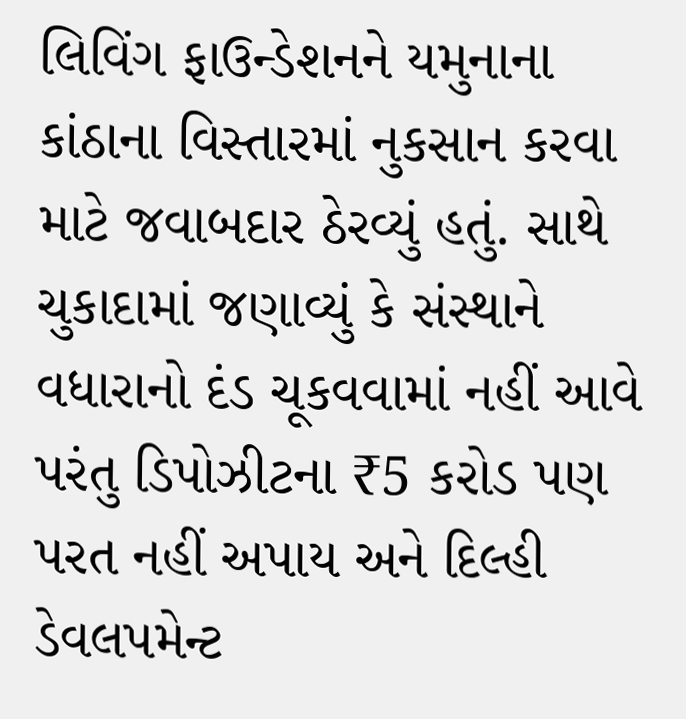લિવિંગ ફાઉન્ડેશનને યમુનાના કાંઠાના વિસ્તારમાં નુકસાન કરવા માટે જવાબદાર ઠેરવ્યું હતું. સાથે ચુકાદામાં જણાવ્યું કે સંસ્થાને વધારાનો દંડ ચૂકવવામાં નહીં આવે પરંતુ ડિપોઝીટના ₹5 કરોડ પણ પરત નહીં અપાય અને દિલ્હી ડેવલપમેન્ટ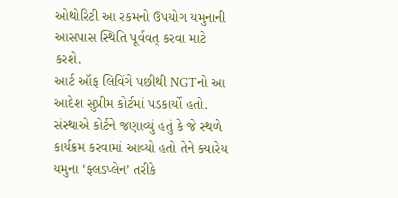ઓથોરિટી આ રકમનો ઉપયોગ યમુનાની આસપાસ સ્થિતિ પૂર્વવત્ કરવા માટે કરશે.
આર્ટ ઑફ લિવિંગે પછીથી NGTનો આ આદેશ સુપ્રીમ કોર્ટમાં પડકાર્યો હતો.
સંસ્થાએ કોર્ટને જણાવ્યું હતું કે જે સ્થળે કાર્યક્રમ કરવામાં આવ્યો હતો તેને ક્યારેય યમુના ‘ફ્લડપ્લેન’ તરીકે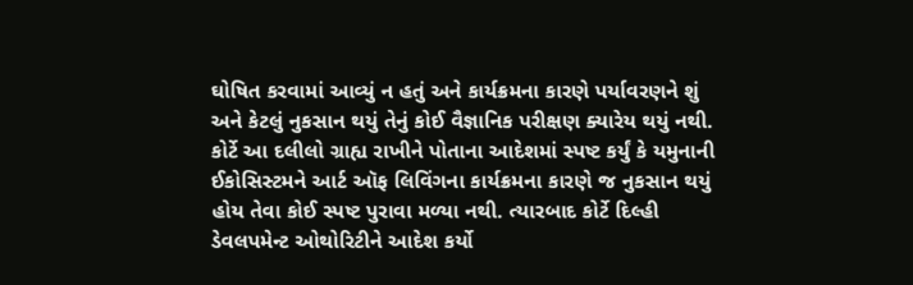ઘોષિત કરવામાં આવ્યું ન હતું અને કાર્યક્રમના કારણે પર્યાવરણને શું અને કેટલું નુકસાન થયું તેનું કોઈ વૈજ્ઞાનિક પરીક્ષણ ક્યારેય થયું નથી.
કોર્ટે આ દલીલો ગ્રાહ્ય રાખીને પોતાના આદેશમાં સ્પષ્ટ કર્યું કે યમુનાની ઈકોસિસ્ટમને આર્ટ ઑફ લિવિંગના કાર્યક્રમના કારણે જ નુકસાન થયું હોય તેવા કોઈ સ્પષ્ટ પુરાવા મળ્યા નથી. ત્યારબાદ કોર્ટે દિલ્હી ડેવલપમેન્ટ ઓથોરિટીને આદેશ કર્યો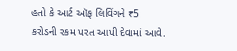હતો કે આર્ટ ઑફ લિવિંગને ₹5 કરોડની રકમ પરત આપી દેવામાં આવે.